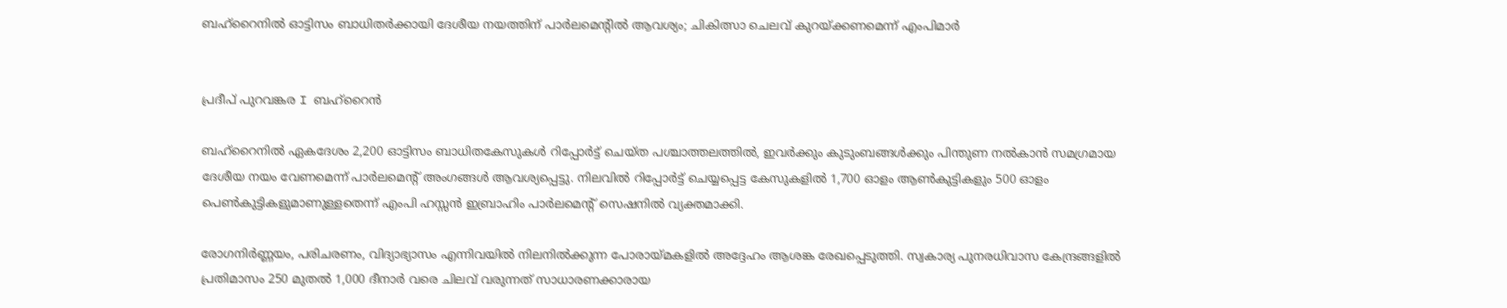ബഹ്‌റൈനിൽ ഓട്ടിസം ബാധിതർക്കായി ദേശീയ നയത്തിന് പാർലമെന്റിൽ ആവശ്യം; ചികിത്സാ ചെലവ് കുറയ്ക്കണമെന്ന് എംപിമാർ


പ്രദീപ് പുറവങ്കര I ബഹ്റൈൻ

ബഹ്‌റൈനിൽ ഏകദേശം 2,200 ഓട്ടിസം ബാധിതകേസുകൾ റിപ്പോർട്ട് ചെയ്ത പശ്ചാത്തലത്തിൽ, ഇവർക്കും കുടുംബങ്ങൾക്കും പിന്തുണ നൽകാൻ സമഗ്രമായ ദേശീയ നയം വേണമെന്ന് പാർലമെന്റ് അംഗങ്ങൾ ആവശ്യപ്പെട്ടു. നിലവിൽ റിപ്പോർട്ട് ചെയ്യപ്പെട്ട കേസുകളിൽ 1,700 ഓളം ആൺകുട്ടികളും 500 ഓളം പെൺകുട്ടികളുമാണുള്ളതെന്ന് എംപി ഹസ്സൻ ഇബ്രാഹിം പാർലമെന്റ് സെഷനിൽ വ്യക്തമാക്കി.

രോഗനിർണ്ണയം, പരിചരണം, വിദ്യാഭ്യാസം എന്നിവയിൽ നിലനിൽക്കുന്ന പോരായ്മകളിൽ അദ്ദേഹം ആശങ്ക രേഖപ്പെടുത്തി. സ്വകാര്യ പുനരധിവാസ കേന്ദ്രങ്ങളിൽ പ്രതിമാസം 250 മുതൽ 1,000 ദീനാർ വരെ ചിലവ് വരുന്നത് സാധാരണക്കാരായ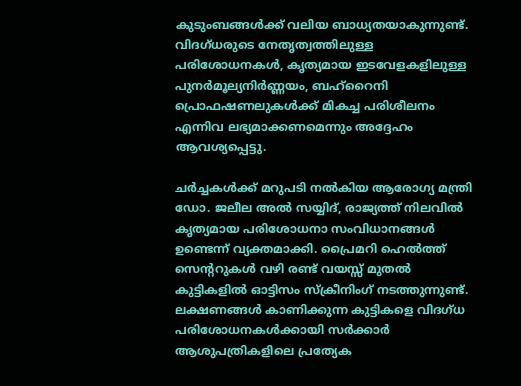കുടുംബങ്ങൾക്ക് വലിയ ബാധ്യതയാകുന്നുണ്ട്. വിദഗ്ധരുടെ നേതൃത്വത്തിലുള്ള പരിശോധനകൾ, കൃത്യമായ ഇടവേളകളിലുള്ള പുനർമൂല്യനിർണ്ണയം, ബഹ്‌റൈനി പ്രൊഫഷണലുകൾക്ക് മികച്ച പരിശീലനം എന്നിവ ലഭ്യമാക്കണമെന്നും അദ്ദേഹം ആവശ്യപ്പെട്ടു.

ചർച്ചകൾക്ക് മറുപടി നൽകിയ ആരോഗ്യ മന്ത്രി ഡോ. ജലീല അൽ സയ്യിദ്, രാജ്യത്ത് നിലവിൽ കൃത്യമായ പരിശോധനാ സംവിധാനങ്ങൾ ഉണ്ടെന്ന് വ്യക്തമാക്കി. പ്രൈമറി ഹെൽത്ത് സെന്ററുകൾ വഴി രണ്ട് വയസ്സ് മുതൽ കുട്ടികളിൽ ഓട്ടിസം സ്ക്രീനിംഗ് നടത്തുന്നുണ്ട്. ലക്ഷണങ്ങൾ കാണിക്കുന്ന കുട്ടികളെ വിദഗ്ധ പരിശോധനകൾക്കായി സർക്കാർ ആശുപത്രികളിലെ പ്രത്യേക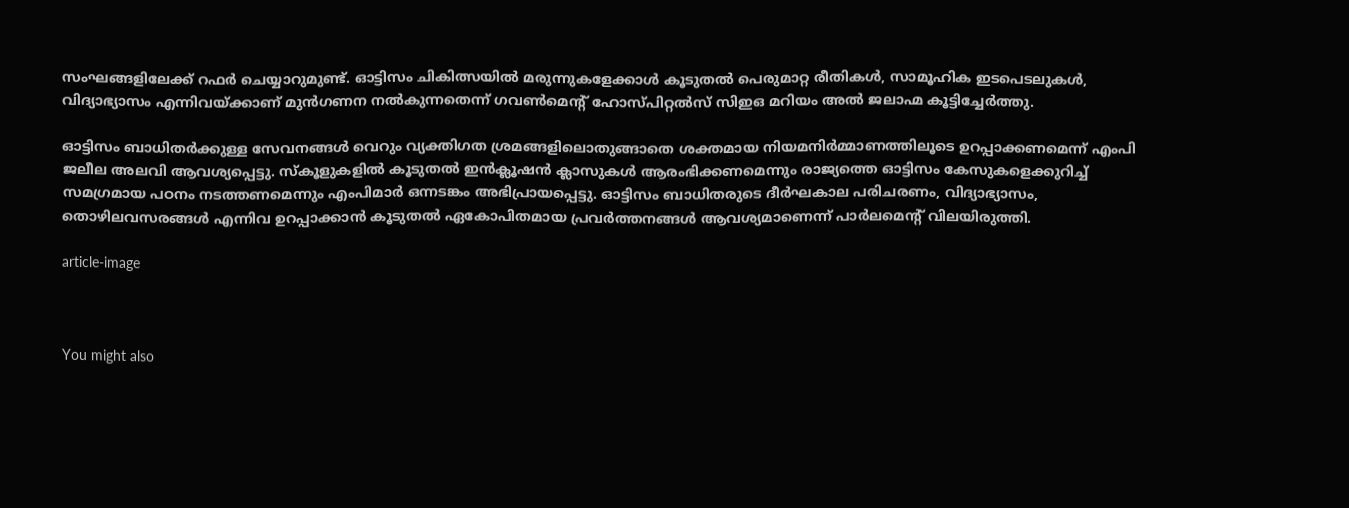സംഘങ്ങളിലേക്ക് റഫർ ചെയ്യാറുമുണ്ട്. ഓട്ടിസം ചികിത്സയിൽ മരുന്നുകളേക്കാൾ കൂടുതൽ പെരുമാറ്റ രീതികൾ, സാമൂഹിക ഇടപെടലുകൾ, വിദ്യാഭ്യാസം എന്നിവയ്ക്കാണ് മുൻഗണന നൽകുന്നതെന്ന് ഗവൺമെന്റ് ഹോസ്പിറ്റൽസ് സിഇഒ മറിയം അൽ ജലാഹ്മ കൂട്ടിച്ചേർത്തു.

ഓട്ടിസം ബാധിതർക്കുള്ള സേവനങ്ങൾ വെറും വ്യക്തിഗത ശ്രമങ്ങളിലൊതുങ്ങാതെ ശക്തമായ നിയമനിർമ്മാണത്തിലൂടെ ഉറപ്പാക്കണമെന്ന് എംപി ജലീല അലവി ആവശ്യപ്പെട്ടു. സ്കൂളുകളിൽ കൂടുതൽ ഇൻക്ലൂഷൻ ക്ലാസുകൾ ആരംഭിക്കണമെന്നും രാജ്യത്തെ ഓട്ടിസം കേസുകളെക്കുറിച്ച് സമഗ്രമായ പഠനം നടത്തണമെന്നും എംപിമാർ ഒന്നടങ്കം അഭിപ്രായപ്പെട്ടു. ഓട്ടിസം ബാധിതരുടെ ദീർഘകാല പരിചരണം, വിദ്യാഭ്യാസം, തൊഴിലവസരങ്ങൾ എന്നിവ ഉറപ്പാക്കാൻ കൂടുതൽ ഏകോപിതമായ പ്രവർത്തനങ്ങൾ ആവശ്യമാണെന്ന് പാർലമെന്റ് വിലയിരുത്തി.

article-image



You might also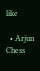like

  • Arjun Chess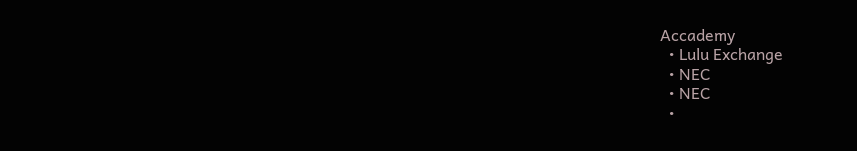Accademy
  • Lulu Exchange
  • NEC
  • NEC
  •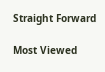Straight Forward

Most Viewed